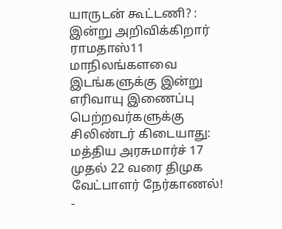யாருடன் கூட்டணி? : இன்று அறிவிக்கிறார் ராமதாஸ்11 மாநிலங்களவை இடங்களுக்கு இன்று எரிவாயு இணைப்பு பெற்றவர்களுக்கு சிலிண்டர் கிடையாது: மத்திய அரசுமார்ச் 17 முதல் 22 வரை திமுக வேட்பாளர் நேர்காணல்! -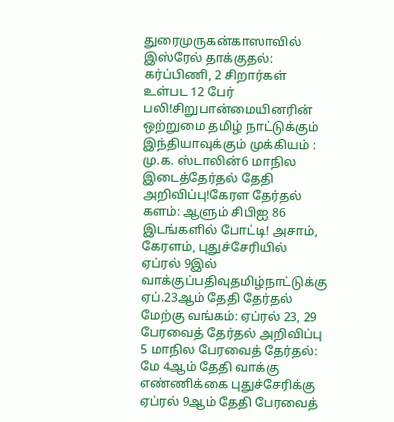துரைமுருகன்காஸாவில் இஸ்ரேல் தாக்குதல்: கர்ப்பிணி, 2 சிறார்கள் உள்பட 12 பேர் பலி!சிறுபான்மையினரின் ஒற்றுமை தமிழ் நாட்டுக்கும் இந்தியாவுக்கும் முக்கியம் : மு.க. ஸ்டாலின்6 மாநில இடைத்தேர்தல் தேதி அறிவிப்பு!கேரள தேர்தல் களம்: ஆளும் சிபிஐ 86 இடங்களில் போட்டி! அசாம், கேரளம், புதுச்சேரியில் ஏப்ரல் 9இல் வாக்குப்பதிவுதமிழ்நாட்டுக்கு ஏப்.23ஆம் தேதி தேர்தல் மேற்கு வங்கம்: ஏப்ரல் 23, 29 பேரவைத் தேர்தல் அறிவிப்பு 5 மாநில பேரவைத் தேர்தல்: மே 4ஆம் தேதி வாக்கு எண்ணிக்கை புதுச்சேரிக்கு ஏப்ரல் 9ஆம் தேதி பேரவைத்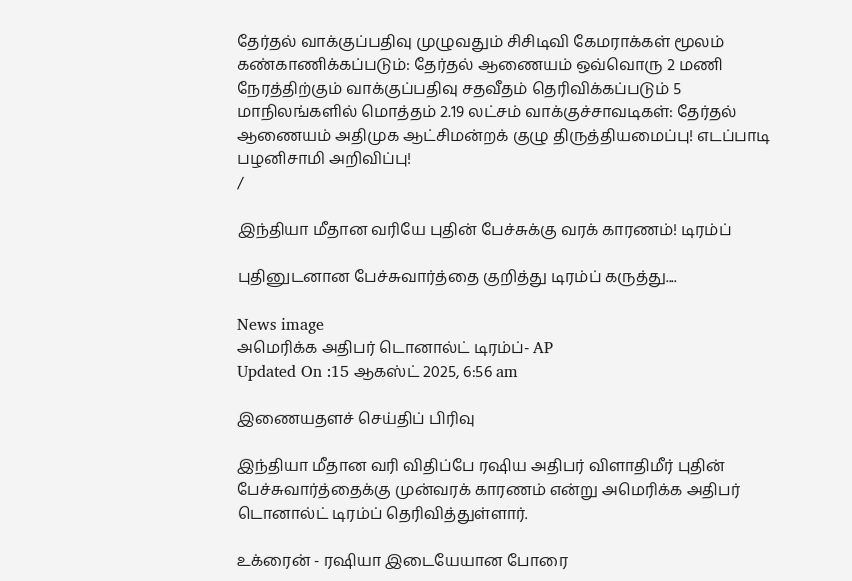தேர்தல் வாக்குப்பதிவு முழுவதும் சிசிடிவி கேமராக்கள் மூலம் கண்காணிக்கப்படும்: தேர்தல் ஆணையம் ஒவ்வொரு 2 மணி நேரத்திற்கும் வாக்குப்பதிவு சதவீதம் தெரிவிக்கப்படும் 5 மாநிலங்களில் மொத்தம் 2.19 லட்சம் வாக்குச்சாவடிகள்: தேர்தல் ஆணையம் அதிமுக ஆட்சிமன்றக் குழு திருத்தியமைப்பு! எடப்பாடி பழனிசாமி அறிவிப்பு!
/

இந்தியா மீதான வரியே புதின் பேச்சுக்கு வரக் காரணம்! டிரம்ப்

புதினுடனான பேச்சுவார்த்தை குறித்து டிரம்ப் கருத்து....

News image
அமெரிக்க அதிபர் டொனால்ட் டிரம்ப்- AP
Updated On :15 ஆகஸ்ட் 2025, 6:56 am

இணையதளச் செய்திப் பிரிவு

இந்தியா மீதான வரி விதிப்பே ரஷிய அதிபர் விளாதிமீர் புதின் பேச்சுவார்த்தைக்கு முன்வரக் காரணம் என்று அமெரிக்க அதிபர் டொனால்ட் டிரம்ப் தெரிவித்துள்ளார்.

உக்ரைன் - ரஷியா இடையேயான போரை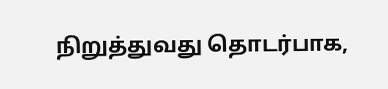நிறுத்துவது தொடர்பாக,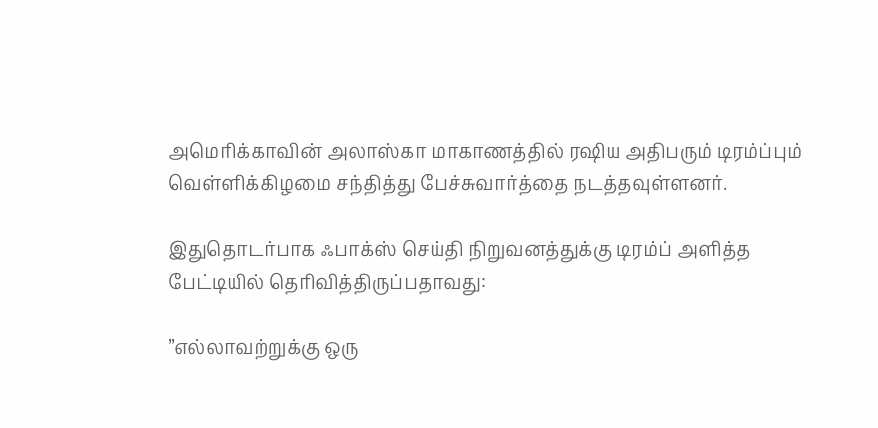அமெரிக்காவின் அலாஸ்கா மாகாணத்தில் ரஷிய அதிபரும் டிரம்ப்பும் வெள்ளிக்கிழமை சந்தித்து பேச்சுவார்த்தை நடத்தவுள்ளனர்.

இதுதொடர்பாக ஃபாக்ஸ் செய்தி நிறுவனத்துக்கு டிரம்ப் அளித்த பேட்டியில் தெரிவித்திருப்பதாவது:

”எல்லாவற்றுக்கு ஒரு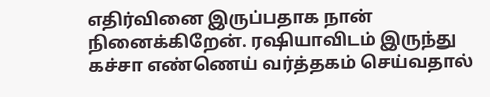எதிர்வினை இருப்பதாக நான் நினைக்கிறேன். ரஷியாவிடம் இருந்து கச்சா எண்ணெய் வர்த்தகம் செய்வதால்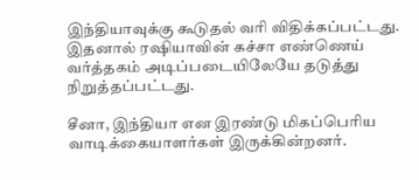இந்தியாவுக்கு கூடுதல் வரி விதிக்கப்பட்டது. இதனால் ரஷியாவின் கச்சா எண்ணெய் வர்த்தகம் அடிப்படையிலேயே தடுத்து நிறுத்தப்பட்டது.

சீனா, இந்தியா என இரண்டு மிகப்பெரிய வாடிக்கையாளர்கள் இருக்கின்றனர்.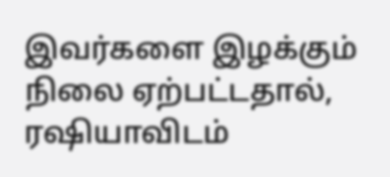இவர்களை இழக்கும் நிலை ஏற்பட்டதால், ரஷியாவிடம்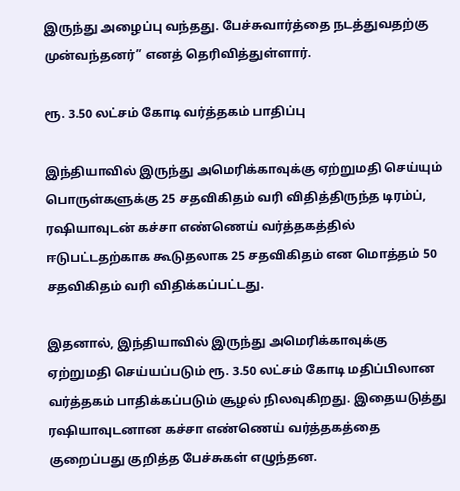இருந்து அழைப்பு வந்தது. பேச்சுவார்த்தை நடத்துவதற்கு முன்வந்தனர்” எனத் தெரிவித்துள்ளார்.

ரூ. 3.50 லட்சம் கோடி வர்த்தகம் பாதிப்பு

இந்தியாவில் இருந்து அமெரிக்காவுக்கு ஏற்றுமதி செய்யும் பொருள்களுக்கு 25 சதவிகிதம் வரி விதித்திருந்த டிரம்ப், ரஷியாவுடன் கச்சா எண்ணெய் வர்த்தகத்தில் ஈடுபட்டதற்காக கூடுதலாக 25 சதவிகிதம் என மொத்தம் 50 சதவிகிதம் வரி விதிக்கப்பட்டது.

இதனால், இந்தியாவில் இருந்து அமெரிக்காவுக்கு ஏற்றுமதி செய்யப்படும் ரூ. 3.50 லட்சம் கோடி மதிப்பிலான வர்த்தகம் பாதிக்கப்படும் சூழல் நிலவுகிறது. இதையடுத்து ரஷியாவுடனான கச்சா எண்ணெய் வர்த்தகத்தை குறைப்பது குறித்த பேச்சுகள் எழுந்தன.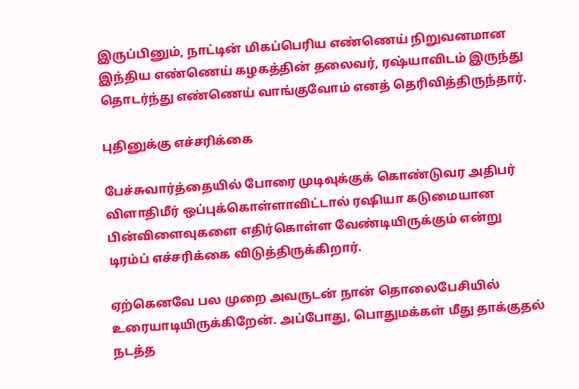இருப்பினும், நாட்டின் மிகப்பெரிய எண்ணெய் நிறுவனமான இந்திய எண்ணெய் கழகத்தின் தலைவர், ரஷ்யாவிடம் இருந்து தொடர்ந்து எண்ணெய் வாங்குவோம் எனத் தெரிவித்திருந்தார்.

புதினுக்கு எச்சரிக்கை

பேச்சுவார்த்தையில் போரை முடிவுக்குக் கொண்டுவர அதிபர் விளாதிமீர் ஒப்புக்கொள்ளாவிட்டால் ரஷியா கடுமையான பின்விளைவுகளை எதிர்கொள்ள வேண்டியிருக்கும் என்று டிரம்ப் எச்சரிக்கை விடுத்திருக்கிறார்.

ஏற்கெனவே பல முறை அவருடன் நான் தொலைபேசியில் உரையாடியிருக்கிறேன். அப்போது, பொதுமக்கள் மீது தாக்குதல் நடத்த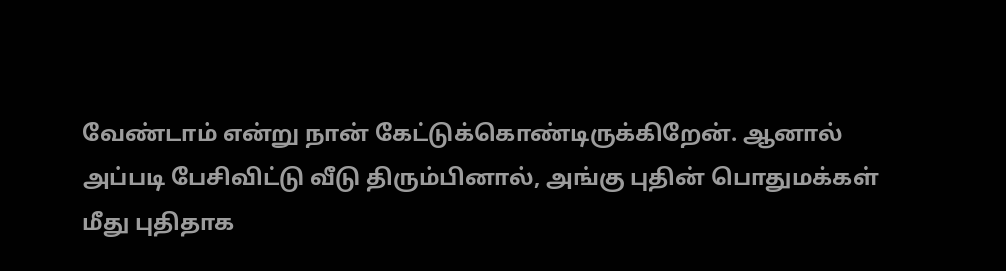வேண்டாம் என்று நான் கேட்டுக்கொண்டிருக்கிறேன். ஆனால் அப்படி பேசிவிட்டு வீடு திரும்பினால், அங்கு புதின் பொதுமக்கள் மீது புதிதாக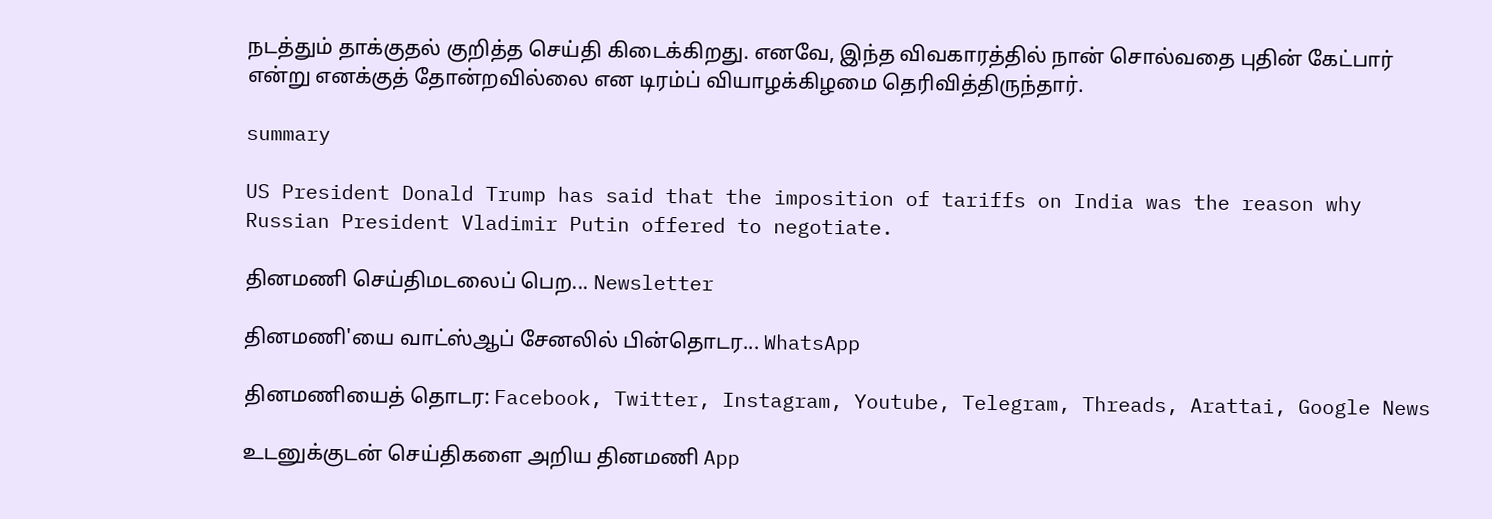நடத்தும் தாக்குதல் குறித்த செய்தி கிடைக்கிறது. எனவே, இந்த விவகாரத்தில் நான் சொல்வதை புதின் கேட்பார் என்று எனக்குத் தோன்றவில்லை என டிரம்ப் வியாழக்கிழமை தெரிவித்திருந்தார்.

summary

US President Donald Trump has said that the imposition of tariffs on India was the reason why Russian President Vladimir Putin offered to negotiate.

தினமணி செய்திமடலைப் பெற... Newsletter

தினமணி'யை வாட்ஸ்ஆப் சேனலில் பின்தொடர... WhatsApp

தினமணியைத் தொடர: Facebook, Twitter, Instagram, Youtube, Telegram, Threads, Arattai, Google News

உடனுக்குடன் செய்திகளை அறிய தினமணி App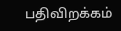பதிவிறக்கம்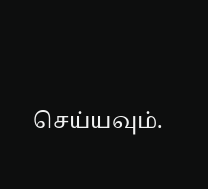செய்யவும்.